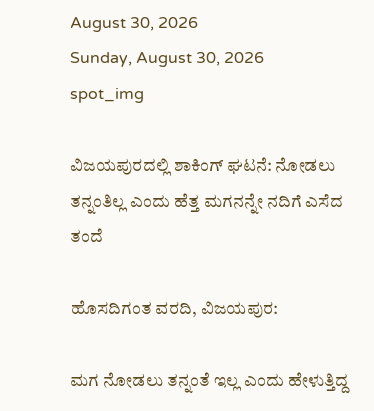August 30, 2026
Sunday, August 30, 2026
spot_img

ವಿಜಯಪುರದಲ್ಲಿ ಶಾಕಿಂಗ್ ಘಟನೆ: ನೋಡಲು ತನ್ನಂತಿಲ್ಲ ಎಂದು ಹೆತ್ತ ಮಗನನ್ನೇ ನದಿಗೆ ಎಸೆದ ತಂದೆ

ಹೊಸದಿಗಂತ ವರದಿ, ವಿಜಯಪುರ:

ಮಗ ನೋಡಲು ತನ್ನಂತೆ ಇಲ್ಲ ಎಂದು ಹೇಳುತ್ತಿದ್ದ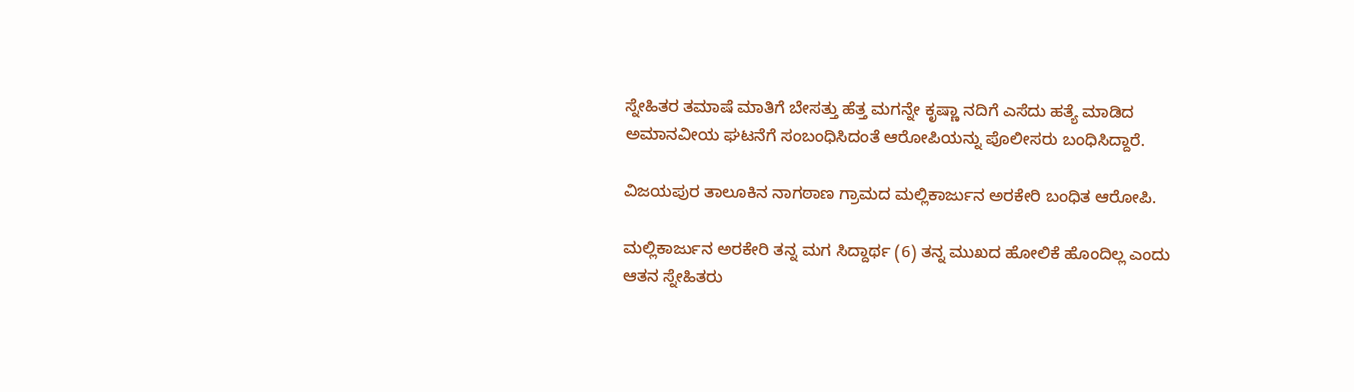ಸ್ನೇಹಿತರ ತಮಾಷೆ ಮಾತಿಗೆ ಬೇಸತ್ತು ಹೆತ್ತ ಮಗನ್ನೇ ಕೃಷ್ಣಾ ನದಿಗೆ ಎಸೆದು ಹತ್ಯೆ ಮಾಡಿದ ಅಮಾನವೀಯ ಘಟನೆಗೆ ಸಂಬಂಧಿಸಿದಂತೆ ಆರೋಪಿಯನ್ನು ಪೊಲೀಸರು ಬಂಧಿಸಿದ್ದಾರೆ.

ವಿಜಯಪುರ ತಾಲೂಕಿನ ನಾಗಠಾಣ ಗ್ರಾಮದ ಮಲ್ಲಿಕಾರ್ಜುನ ಅರಕೇರಿ ಬಂಧಿತ ಆರೋಪಿ.

ಮಲ್ಲಿಕಾರ್ಜುನ ಅರಕೇರಿ ತನ್ನ ಮಗ ಸಿದ್ದಾರ್ಥ (6) ತನ್ನ ಮುಖದ ಹೋಲಿಕೆ ಹೊಂದಿಲ್ಲ ಎಂದು ಆತನ ಸ್ನೇಹಿತರು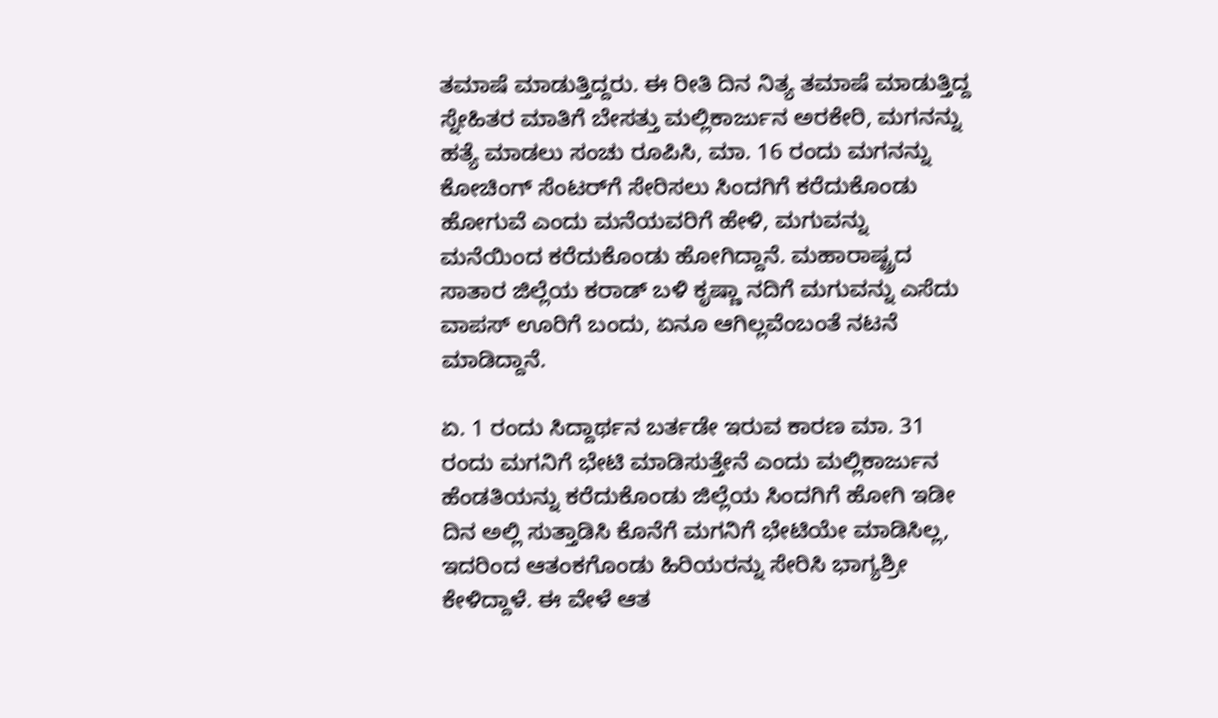ತಮಾಷೆ ಮಾಡುತ್ತಿದ್ದರು. ಈ ರೀತಿ ದಿನ ನಿತ್ಯ ತಮಾಷೆ ಮಾಡುತ್ತಿದ್ದ ಸ್ನೇಹಿತರ ಮಾತಿಗೆ ಬೇಸತ್ತು ಮಲ್ಲಿಕಾರ್ಜುನ ಅರಕೇರಿ, ಮಗನನ್ನು ಹತ್ಯೆ ಮಾಡಲು ಸಂಚು ರೂಪಿಸಿ, ಮಾ. 16 ರಂದು ಮಗನನ್ನು ಕೋಚಿಂಗ್ ಸೆಂಟರ್‌ಗೆ ಸೇರಿಸಲು ಸಿಂದಗಿಗೆ ಕರೆದುಕೊಂಡು ಹೋಗುವೆ ಎಂದು ಮನೆಯವರಿಗೆ ಹೇಳಿ, ಮಗುವನ್ನು ಮನೆಯಿಂದ ಕರೆದುಕೊಂಡು ಹೋಗಿದ್ದಾನೆ. ಮಹಾರಾಷ್ಟ್ರದ ಸಾತಾರ ಜಿಲ್ಲೆಯ ಕರಾಡ್ ಬಳಿ ಕೃಷ್ಣಾ ನದಿಗೆ ಮಗುವನ್ನು ಎಸೆದು ವಾಪಸ್ ಊರಿಗೆ ಬಂದು, ಏನೂ ಆಗಿಲ್ಲವೆಂಬಂತೆ ನಟನೆ ಮಾಡಿದ್ದಾನೆ.

ಏ. 1 ರಂದು ಸಿದ್ದಾರ್ಥನ ಬರ್ತಡೇ ಇರುವ ಕಾರಣ ಮಾ. 31 ರಂದು ಮಗನಿಗೆ ಭೇಟಿ ಮಾಡಿಸುತ್ತೇನೆ ಎಂದು ಮಲ್ಲಿಕಾರ್ಜುನ ಹೆಂಡತಿಯನ್ನು ಕರೆದುಕೊಂಡು ಜಿಲ್ಲೆಯ ಸಿಂದಗಿಗೆ ಹೋಗಿ ಇಡೀ ದಿನ ಅಲ್ಲಿ ಸುತ್ತಾಡಿಸಿ ಕೊನೆಗೆ ಮಗನಿಗೆ ಭೇಟಿಯೇ ಮಾಡಿಸಿಲ್ಲ, ಇದರಿಂದ ಆತಂಕಗೊಂಡು ಹಿರಿಯರನ್ನು ಸೇರಿಸಿ ಭಾಗ್ಯಶ್ರೀ ಕೇಳಿದ್ದಾಳೆ. ಈ ವೇಳೆ ಆತ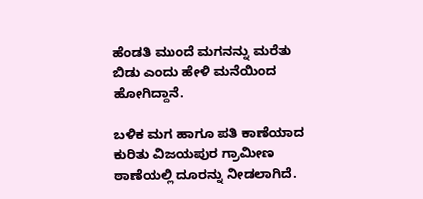ಹೆಂಡತಿ ಮುಂದೆ ಮಗನನ್ನು ಮರೆತು ಬಿಡು ಎಂದು ಹೇಳಿ ಮನೆಯಿಂದ ಹೋಗಿದ್ದಾನೆ.

ಬಳಿಕ ಮಗ ಹಾಗೂ ಪತಿ ಕಾಣೆಯಾದ ಕುರಿತು ವಿಜಯಪುರ ಗ್ರಾಮೀಣ ಠಾಣೆಯಲ್ಲಿ ದೂರನ್ನು ನೀಡಲಾಗಿದೆ.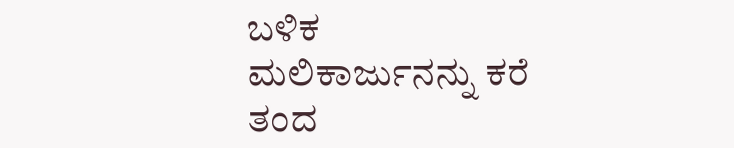ಬಳಿಕ ಮಲಿಕಾರ್ಜುನನ್ನು ಕರೆ ತಂದ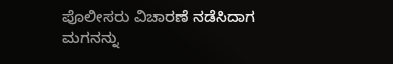ಪೊಲೀಸರು ವಿಚಾರಣೆ ನಡೆಸಿದಾಗ ಮಗನನ್ನು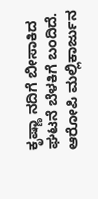ಕೃಷ್ಣಾ ನದಿಗೆ ಬೀಸಾಕಿದ ಘಟನೆ ಬೆಳಕಿಗೆ ಬಂದಿದೆ. ಆರೋಪಿ ಮಲ್ಲಿಕಾರ್ಜುನ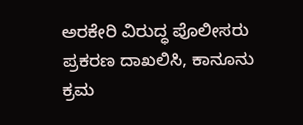ಅರಕೇರಿ ವಿರುದ್ಧ ಪೊಲೀಸರು ಪ್ರಕರಣ ದಾಖಲಿಸಿ, ಕಾನೂನು ಕ್ರಮ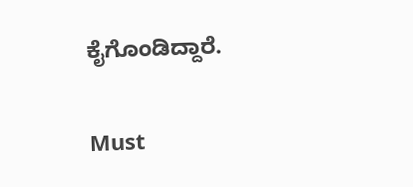ಕೈಗೊಂಡಿದ್ದಾರೆ.

Must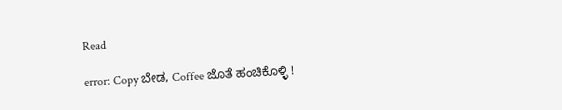Read

error: Copy ಬೇಡ, Coffee ಜೊತೆ ಹಂಚಿಕೊಳ್ಳಿ !